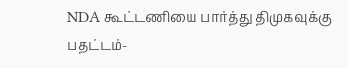NDA கூட்டணியை பார்த்து திமுகவுக்கு பதட்டம்-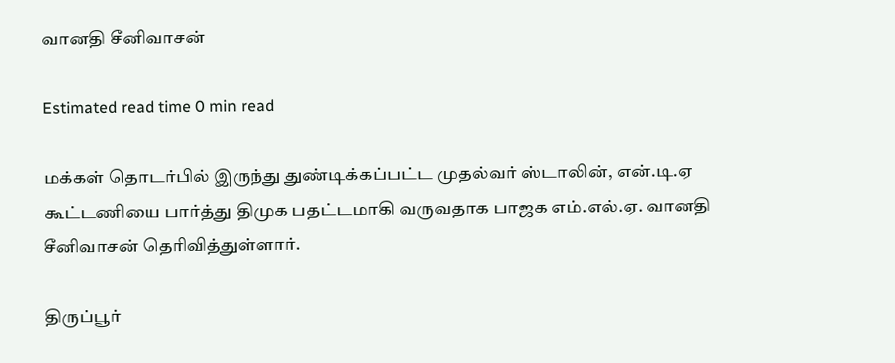வானதி சீனிவாசன்

Estimated read time 0 min read

மக்கள் தொடர்பில் இருந்து துண்டிக்கப்பட்ட முதல்வர் ஸ்டாலின், என்.டி.ஏ கூட்டணியை பார்த்து திமுக பதட்டமாகி வருவதாக பாஜக எம்.எல்.ஏ. வானதி சீனிவாசன் தெரிவித்துள்ளார்.

திருப்பூர்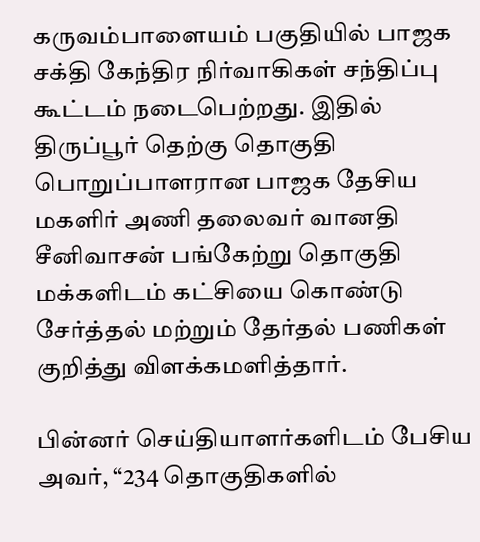கருவம்பாளையம் பகுதியில் பாஜக சக்தி கேந்திர நிர்வாகிகள் சந்திப்பு கூட்டம் நடைபெற்றது. இதில் திருப்பூர் தெற்கு தொகுதி பொறுப்பாளரான பாஜக தேசிய மகளிர் அணி தலைவர் வானதி சீனிவாசன் பங்கேற்று தொகுதி மக்களிடம் கட்சியை கொண்டு சேர்த்தல் மற்றும் தேர்தல் பணிகள் குறித்து விளக்கமளித்தார்.

பின்னர் செய்தியாளர்களிடம் பேசிய அவர், “234 தொகுதிகளில்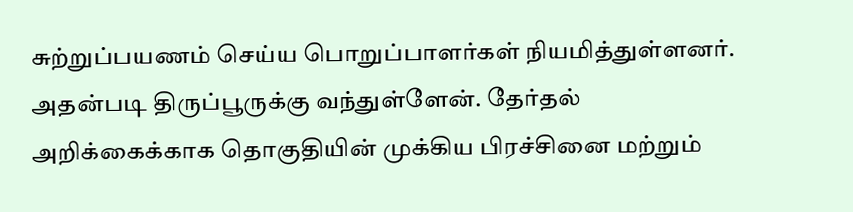சுற்றுப்பயணம் செய்ய பொறுப்பாளர்கள் நியமித்துள்ளனர். அதன்படி திருப்பூருக்கு வந்துள்ளேன். தேர்தல் அறிக்கைக்காக தொகுதியின் முக்கிய பிரச்சினை மற்றும்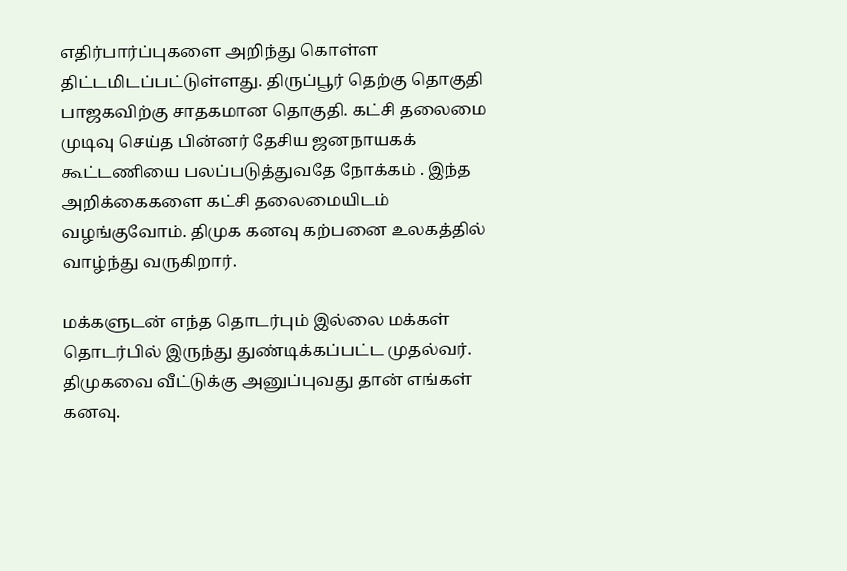எதிர்பார்ப்புகளை அறிந்து கொள்ள திட்டமிடப்பட்டுள்ளது. திருப்பூர் தெற்கு தொகுதி பாஜகவிற்கு சாதகமான தொகுதி. கட்சி தலைமை முடிவு செய்த பின்னர் தேசிய ஜனநாயகக் கூட்டணியை பலப்படுத்துவதே நோக்கம்‌ . இந்த அறிக்கைகளை கட்சி தலைமையிடம் வழங்குவோம். திமுக கனவு கற்பனை உலகத்தில் வாழ்ந்து வருகிறார்.

மக்களுடன் எந்த தொடர்பும் இல்லை மக்கள் தொடர்பில் இருந்து துண்டிக்கப்பட்ட முதல்வர். திமுகவை வீட்டுக்கு அனுப்புவது தான் எங்கள் கனவு.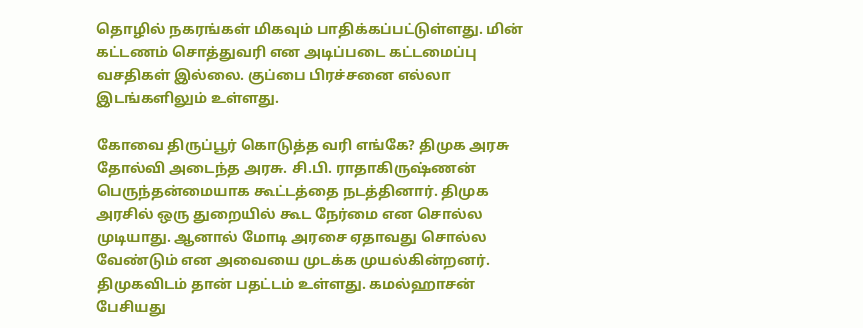தொழில் நகரங்கள் மிகவும் பாதிக்கப்பட்டுள்ளது. மின் கட்டணம் சொத்துவரி என அடிப்படை கட்டமைப்பு வசதிகள் இல்லை. குப்பை பிரச்சனை எல்லா இடங்களிலும் உள்ளது.

கோவை திருப்பூர் கொடுத்த வரி எங்கே? திமுக அரசு தோல்வி அடைந்த அரசு. சி.பி. ராதாகிருஷ்ணன் பெருந்தன்மையாக கூட்டத்தை நடத்தினார். திமுக அரசில் ஒரு துறையில் கூட நேர்மை என சொல்ல முடியாது. ஆனால் மோடி அரசை ஏதாவது சொல்ல வேண்டும் என அவையை முடக்க முயல்கின்றனர். திமுகவிடம் தான் பதட்டம் உள்ளது. கமல்ஹாசன் பேசியது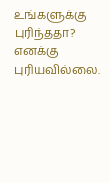உங்களுக்கு புரிந்ததா? எனக்கு புரியவில்லை.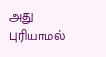அது புரியாமல்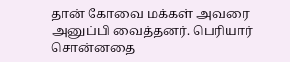தான் கோவை மக்கள் அவரை அனுப்பி வைத்தனர். பெரியார் சொன்னதை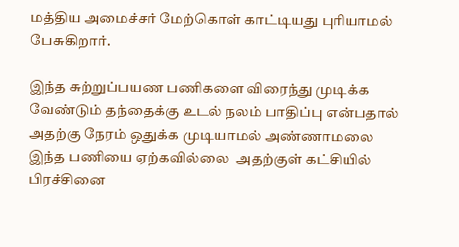மத்திய அமைச்சர் மேற்கொள் காட்டியது புரியாமல் பேசுகிறார்.

இந்த சுற்றுப்பயண பணிகளை விரைந்து முடிக்க வேண்டும் தந்தைக்கு உடல் நலம் பாதிப்பு என்பதால் அதற்கு நேரம் ஒதுக்க முடியாமல் அண்ணாமலை இந்த பணியை ஏற்கவில்லை ‌ அதற்குள் கட்சியில் பிரச்சினை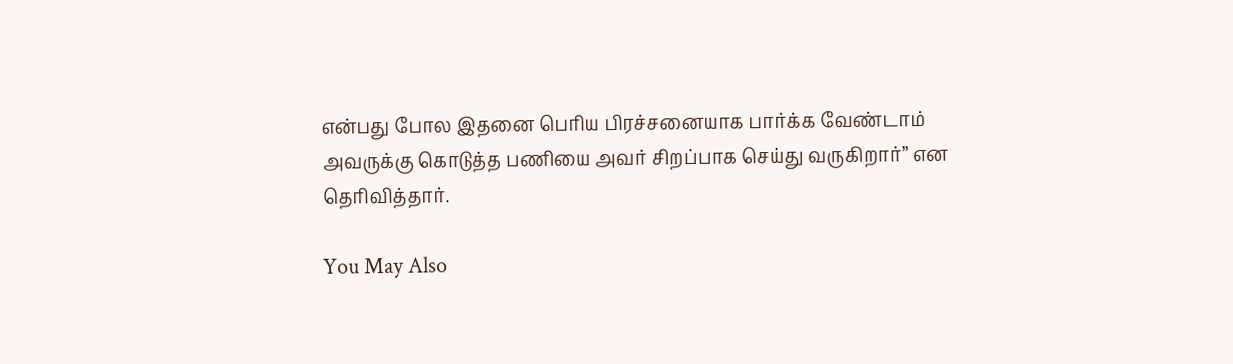என்பது போல இதனை பெரிய பிரச்சனையாக பார்க்க வேண்டாம் அவருக்கு கொடுத்த பணியை அவர் சிறப்பாக செய்து வருகிறார்” என தெரிவித்தார்.

You May Also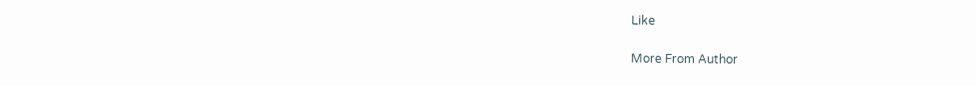Like

More From Author